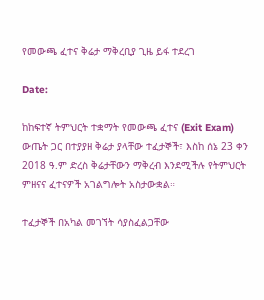የመውጫ ፈተና ቅሬታ ማቅረቢያ ጊዜ ይፋ ተደረገ

Date:

ከከፍተኛ ትምህርት ተቋማት የመውጫ ፈተና (Exit Exam) ውጤት ጋር በተያያዘ ቅሬታ ያላቸው ተፈታኞች፣ እስከ ሰኔ 23 ቀን 2018 ዓ.ም ድረስ ቅሬታቸውን ማቅረብ እንደሚችሉ የትምህርት ምዘናና ፈተናዎች አገልግሎት አስታውቋል።

ተፈታኞች በአካል መገኘት ሳያስፈልጋቸው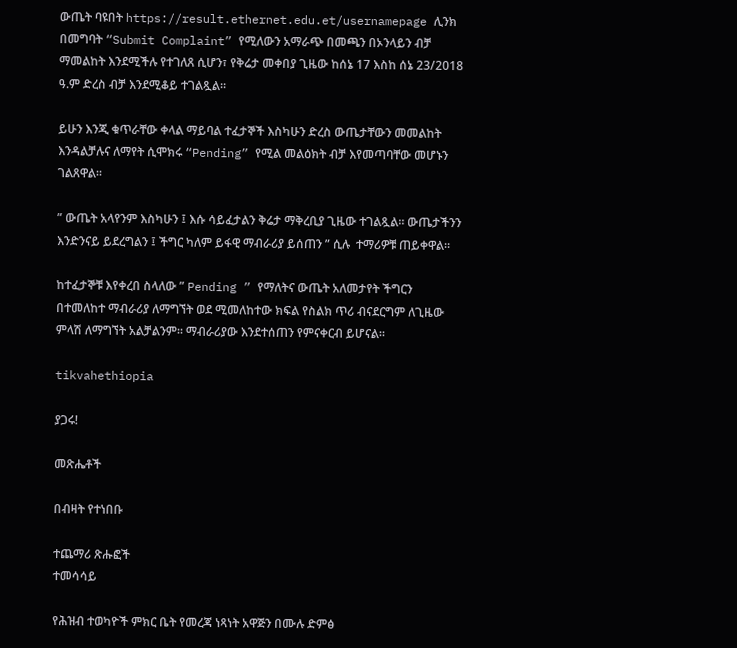ውጤት ባዩበት https://result.ethernet.edu.et/usernamepage ሊንክ በመግባት “Submit Complaint” የሚለውን አማራጭ በመጫን በኦንላይን ብቻ ማመልከት እንደሚችሉ የተገለጸ ሲሆን፣ የቅሬታ መቀበያ ጊዜው ከሰኔ 17 እስከ ሰኔ 23/2018 ዓ.ም ድረስ ብቻ እንደሚቆይ ተገልጿል።

ይሁን እንጂ ቁጥራቸው ቀላል ማይባል ተፈታኞች እስካሁን ድረስ ውጤታቸውን መመልከት እንዳልቻሉና ለማየት ሲሞክሩ “Pending” የሚል መልዕክት ብቻ እየመጣባቸው መሆኑን ገልጸዋል።

” ውጤት አላየንም እስካሁን ፤ እሱ ሳይፈታልን ቅሬታ ማቅረቢያ ጊዜው ተገልጿል። ውጤታችንን እንድንናይ ይደረግልን ፤ ችግር ካለም ይፋዊ ማብራሪያ ይሰጠን ” ሲሉ  ተማሪዎቹ ጠይቀዋል።

ከተፈታኞቹ እየቀረበ ስላለው ” Pending ” የማለትና ውጤት አለመታየት ችግርን በተመለከተ ማብራሪያ ለማግኘት ወደ ሚመለከተው ክፍል የስልክ ጥሪ ብናደርግም ለጊዜው ምላሽ ለማግኘት አልቻልንም። ማብራሪያው እንደተሰጠን የምናቀርብ ይሆናል።

tikvahethiopia

ያጋሩ!

መጽሔቶች

በብዛት የተነበቡ

ተጨማሪ ጽሑፎች
ተመሳሳይ

የሕዝብ ተወካዮች ምክር ቤት የመረጃ ነጻነት አዋጅን በሙሉ ድምፅ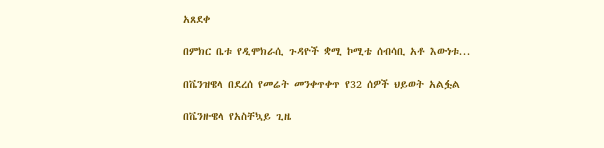አጸደቀ

በምክር ቤቱ የዲሞክራሲ ጉዳዮች ቋሚ ኮሚቴ ሰብሳቢ አቶ እውነቱ...

በቬንዝዌላ በደረሰ የመሬት መንቀጥቀጥ የ32 ሰዎች ህይወት አልፏል

በቬንዙዌላ የአስቸኳይ ጊዜ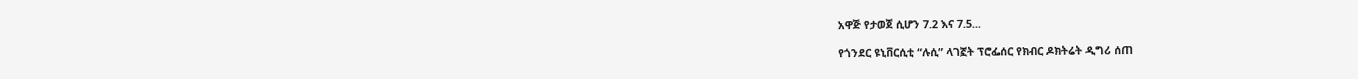አዋጅ የታወጀ ሲሆን 7.2 እና 7.5...

የጎንደር ዩኒቨርሲቲ “ሉሲ” ላገኟት ፕሮፌሰር የክብር ዶክትሬት ዲግሪ ሰጠ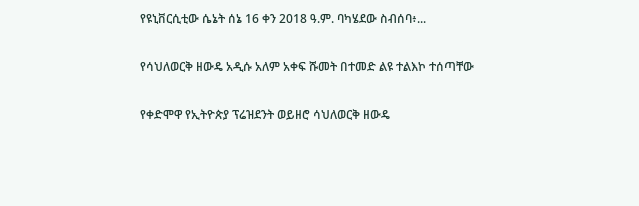የዩኒቨርሲቲው ሴኔት ሰኔ 16 ቀን 2018 ዓ.ም. ባካሄደው ስብሰባ፥...

የሳህለወርቅ ዘውዴ አዲሱ አለም አቀፍ ሹመት በተመድ ልዩ ተልእኮ ተሰጣቸው

የቀድሞዋ የኢትዮጵያ ፕሬዝደንት ወይዘሮ ሳህለወርቅ ዘውዴ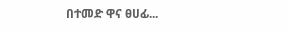በተመድ ዋና ፀሀፊ...